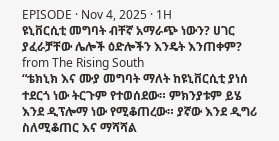EPISODE · Nov 4, 2025 · 1H
ዩኒቨርሲቲ መግባት ብቸኛ አማራጭ ነውን? ሀገር ያፈራቻቸው ሌሎች ዕድሎችን እንዴት እንጠቀም?
from The Rising South
“ቴክኒክ እና ሙያ መግባት ማለት ከዩኒቨርሲቲ ያነሰ ተደርጎ ነው ትርጉም የተወሰደው። ምክንያቱም ይሄ እንደ ዲፕሎማ ነው የሚቆጠረው። ያኛው እንደ ዲግሪ ስለሚቆጠር እና ማሻሻል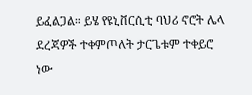ይፈልጋል። ይሄ የዩኒቨርሲቲ ባህሪ ኖሮት ሌላ ደረጃዎች ተቀምጦለት ታርጌቱም ተቀይሮ ነው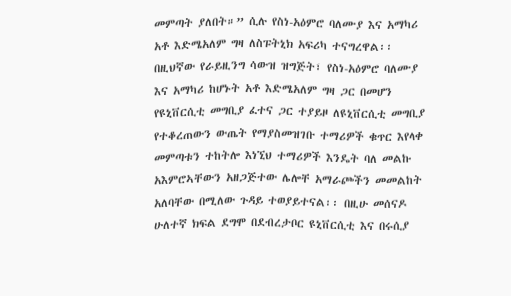መምጣት ያለበት።” ሲሉ የስነ-አዕምሮ ባለሙያ እና አማካሪ አቶ እድሜአለም ግዛ ለስፑትኒክ አፍሪካ ተናግረዋል፡፡ በዚህኛው የራይዚንግ ሳውዝ ዝግጅት፣ የስነ-አዕምሮ ባለሙያ እና አማካሪ ከሆኑት አቶ እድሜአለም ግዛ ጋር በመሆን የዩኒቨርሲቲ መግቢያ ፈተና ጋር ተያይዞ ለዩኒቨርሲቲ መግቢያ የተቆረጠውን ውጤት የማያስመዝገቡ ተማሪዎች ቁጥር እየላቀ መምጣቱን ተከትሎ እነኚህ ተማሪዎች እንዴት ባለ መልኩ አእምሮኣቸውን አዘጋጅተው ሌሎቸ አማራጮችን መመልከት አለባቸው በሚለው ጉዳይ ተወያይተናል፡፡ በዚሁ መሰናዶ ሁለተኛ ክፍል ደግሞ በደብረታቦር ዩኒቨርሲቲ እና በሩሲያ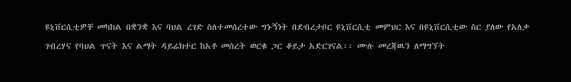ዩኒቨርሲቲዎቸ መካከል በቋንቋ እና ባህል ረገድ ስለተመሰረተው ግኑኝነት በደብረታቦር ዩኒቨርሲቲ መምህር እና በዩኒቨርሲቲው ስር ያለው የአለቃ ገብረሃና የባህል ጥናት እና ልማት ዳይሬክተር ከአቶ መሰረት ወርቁ ጋር ቆይታ አድርገናል፡፡ ሙሉ መረጃዉን ለማግኘት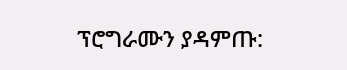ፕሮግራሙን ያዳምጡ: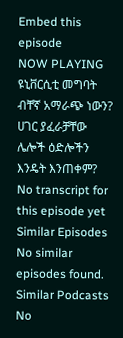Embed this episode
NOW PLAYING
ዩኒቨርሲቲ መግባት ብቸኛ አማራጭ ነውን? ሀገር ያፈራቻቸው ሌሎች ዕድሎችን እንዴት እንጠቀም?
No transcript for this episode yet
Similar Episodes
No similar episodes found.
Similar Podcasts
No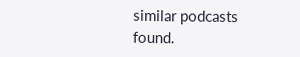similar podcasts found.